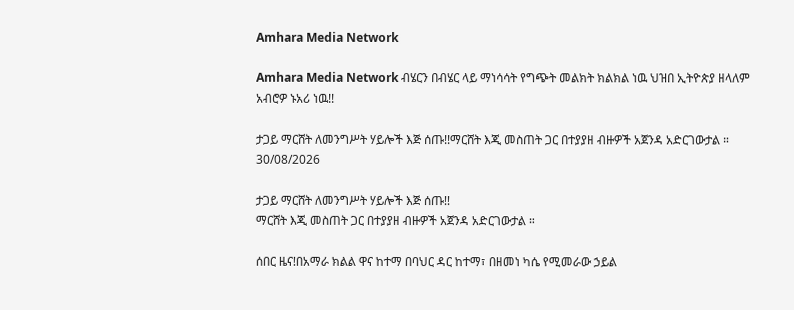Amhara Media Network

Amhara Media Network ብሄርን በብሄር ላይ ማነሳሳት የግጭት መልክት ክልክል ነዉ ህዝበ ኢትዮጵያ ዘላለም አብሮዎ ኑአሪ ነዉ!!

ታጋይ ማርሸት ለመንግሥት ሃይሎች እጅ ሰጡ!!ማርሸት እጂ መስጠት ጋር በተያያዘ ብዙዎች አጀንዳ አድርገውታል ።
30/08/2026

ታጋይ ማርሸት ለመንግሥት ሃይሎች እጅ ሰጡ!!
ማርሸት እጂ መስጠት ጋር በተያያዘ ብዙዎች አጀንዳ አድርገውታል ።

ሰበር ዜና!በአማራ ክልል ዋና ከተማ በባህር ዳር ከተማ፣ በዘመነ ካሴ የሚመራው ኃይል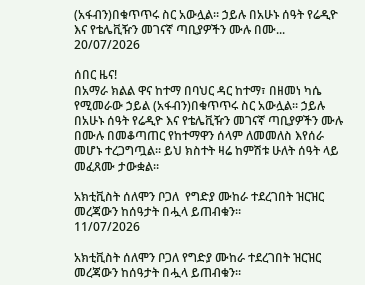(አፋብን)በቁጥጥሩ ስር አውሏል። ኃይሉ በአሁኑ ሰዓት የሬዲዮ እና የቴሌቪዥን መገናኛ ጣቢያዎችን ሙሉ በሙ...
20/07/2026

ሰበር ዜና!
በአማራ ክልል ዋና ከተማ በባህር ዳር ከተማ፣ በዘመነ ካሴ የሚመራው ኃይል (አፋብን)በቁጥጥሩ ስር አውሏል። ኃይሉ በአሁኑ ሰዓት የሬዲዮ እና የቴሌቪዥን መገናኛ ጣቢያዎችን ሙሉ በሙሉ በመቆጣጠር የከተማዋን ሰላም ለመመለስ እየሰራ መሆኑ ተረጋግጧል። ይህ ክስተት ዛሬ ከምሽቱ ሁለት ሰዓት ላይ መፈጸሙ ታውቋል።

አክቲቪስት ሰለሞን ቦጋለ  የግድያ ሙከራ ተደረገበት ዝርዝር መረጃውን ከሰዓታት በሗላ ይጠብቁን።
11/07/2026

አክቲቪስት ሰለሞን ቦጋለ የግድያ ሙከራ ተደረገበት ዝርዝር መረጃውን ከሰዓታት በሗላ ይጠብቁን።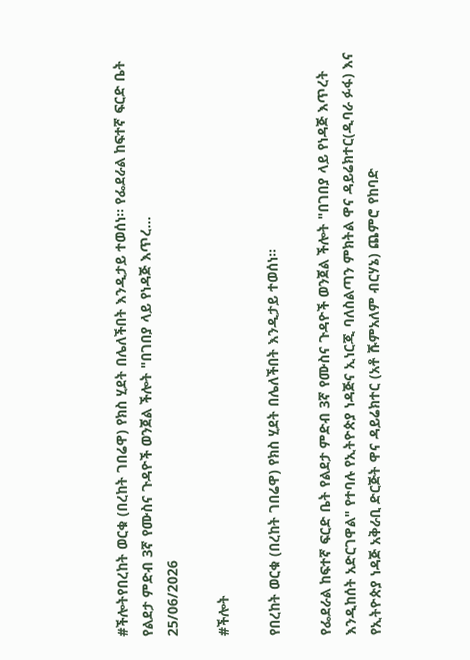#ችሎትየበረከት ወርቁ (በረከት ገበሬዋ) የክስ ሂደት በሌለችበት እንዲታይ ተወሰነ። የፌደራል ከፍተኛ ፍርድ ቤት የልደታ ምድብ 3ኛ የሙስና ጉዳዮች ወንጀል ችሎት "በገበያ ላይ የነዳጅ እጥረ...
25/06/2026

#ችሎት

የበረከት ወርቁ (በረከት ገበሬዋ) የክስ ሂደት በሌለችበት እንዲታይ ተወሰነ።

የፌደራል ከፍተኛ ፍርድ ቤት የልደታ ምድብ 3ኛ የሙስና ጉዳዮች ወንጀል ችሎት "በገበያ ላይ የነዳጅ እጥረት እንዲከሰት አድርገዋል" የተባሉ የኢትዮጵያ ነዳጅና ኢነርጂ ባለስልጣን ምክትል ዋና ዳይሬክተር(ዲባራ ፉፋ) እና የኢትዮጵያ ነዳጅ አቅራቢ ድርጅት ዋና ዳይሬክተር (አቶ ሹምአለም ብርሃኔ) ጨምሮ የከባድ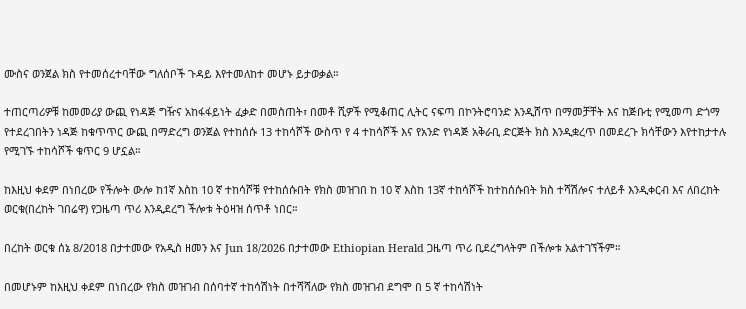ሙስና ወንጀል ክስ የተመሰረተባቸው ግለሰቦች ጉዳይ እየተመለከተ መሆኑ ይታወቃል።

ተጠርጣሪዎቹ ከመመሪያ ውጪ የነዳጅ ግዥና አከፋፋይነት ፈቃድ በመስጠት፣ በመቶ ሺዎች የሚቆጠር ሊትር ናፍጣ በኮንትሮባንድ እንዲሸጥ በማመቻቸት እና ከጅቡቲ የሚመጣ ድጎማ የተደረገበትን ነዳጅ ከቁጥጥር ውጪ በማድረግ ወንጀል የተከሰሱ 13 ተከሳሾች ውስጥ የ 4 ተከሳሾች እና የአንድ የነዳጅ አቅራቢ ድርጅት ክስ እንዲቋረጥ በመደረጉ ክሳቸውን እየተከታተሉ የሚገኙ ተከሳሾች ቁጥር 9 ሆኗል።

ከእዚህ ቀደም በነበረው የችሎት ውሎ ከ1ኛ እስከ 10 ኛ ተከሳሾቹ የተከሰሱበት የክስ መዝገበ ከ 10 ኛ እስከ 13ኛ ተከሳሾች ከተከሰሱበት ክስ ተሻሽሎና ተለይቶ እንዲቀርብ እና ለበረከት ወርቁ(በረከት ገበሬዋ) የጋዜጣ ጥሪ እንዲደረግ ችሎቱ ትዕዛዝ ሰጥቶ ነበር።

በረከት ወርቁ ሰኔ 8/2018 በታተመው የአዲስ ዘመን እና Jun 18/2026 በታተመው Ethiopian Herald ጋዜጣ ጥሪ ቢደረግላትም በችሎቱ አልተገኘችም።

በመሆኑም ከእዚህ ቀደም በነበረው የክስ መዝገብ በሰባተኛ ተከሳሽነት በተሻሻለው የክስ መዝገብ ደግሞ በ 5 ኛ ተከሳሽነት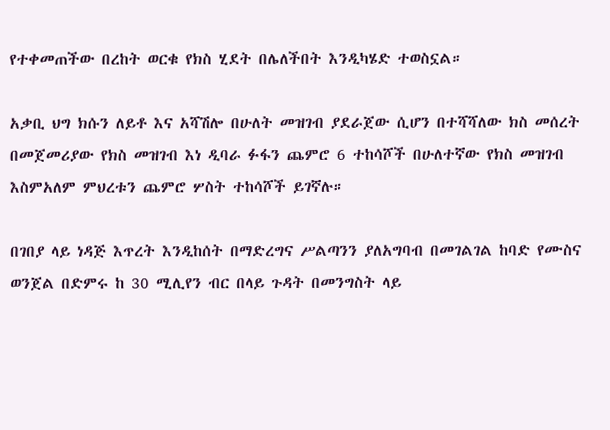የተቀመጠችው በረከት ወርቁ የክስ ሂደት በሌለችበት እንዲካሄድ ተወስኗል።

አቃቢ ህግ ክሱን ለይቶ እና አሻሽሎ በሁለት መዝገብ ያደራጀው ሲሆን በተሻሻለው ክስ መሰረት በመጀመሪያው የክስ መዝገብ እነ ዲባራ ፉፋን ጨምሮ 6 ተከሳሾች በሁለተኛው የክስ መዝገብ እስምአለም ምህረቱን ጨምሮ ሦስት ተከሳሾች ይገኛሉ።

በገበያ ላይ ነዳጅ እጥረት እንዲከሰት በማድረግና ሥልጣንን ያለአግባብ በመገልገል ከባድ የሙስና ወንጀል በድምሩ ከ 30 ሚሊየን ብር በላይ ጉዳት በመንግስት ላይ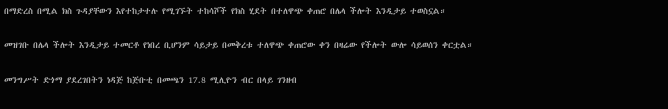በማድረስ በሚል ክስ ጉዳያቸውን እየተከታተሉ የሚገኙት ተከሳሾች የክስ ሂደት በተለዋጭ ቀጠሮ በሌላ ችሎት እንዲታይ ተወስኗል።

መዝገቡ በሌላ ችሎት እንዲታይ ተመርቶ የነበረ ቢሆንም ሳይታይ በመቅረቱ ተለዋጭ ቀጠሮው ቀን በዛሬው የችሎት ውሎ ሳይወሰን ቀርቷል።

መንግሥት ድጎማ ያደረገበትን ነዳጅ ከጅቡቲ በመጫን 17.8 ሚሊዮን ብር በላይ ገንዘብ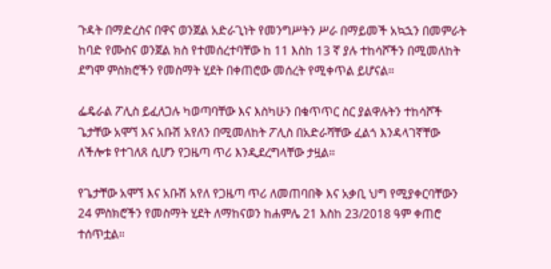ጉዳት በማድረስና በዋና ወንጀል አድራጊነት የመንግሥትን ሥራ በማይመች አኳኋን በመምራት ከባድ የሙስና ወንጀል ክስ የተመሰረተባቸው ከ 11 እስከ 13 ኛ ያሉ ተከሳሾችን በሚመለከት ደግሞ ምስክሮችን የመስማት ሂደት በቀጠሮው መሰረት የሚቀጥል ይሆናል።

ፌዴራል ፖሊስ ይፈለጋሉ ካወጣባቸው እና እስካሁን በቁጥጥር ስር ያልዋሉትን ተከሳሾች ጌታቸው አሞኘ እና አቡሽ አየለን በሚመለከት ፖሊስ በአድራሻቸው ፈልጎ እንዳላገኛቸው ለችሎቱ የተገለጸ ሲሆን የጋዜጣ ጥሪ እንዲደረግላቸው ታዟል።

የጌታቸው አሞኘ እና አቡሽ አየለ የጋዜጣ ጥሪ ለመጠባበቅ እና አቃቢ ህግ የሚያቀርባቸውን 24 ምስክሮችን የመስማት ሂደት ለማከናወን ከሐምሌ 21 እስከ 23/2018 ዓም ቀጠሮ ተሰጥቷል።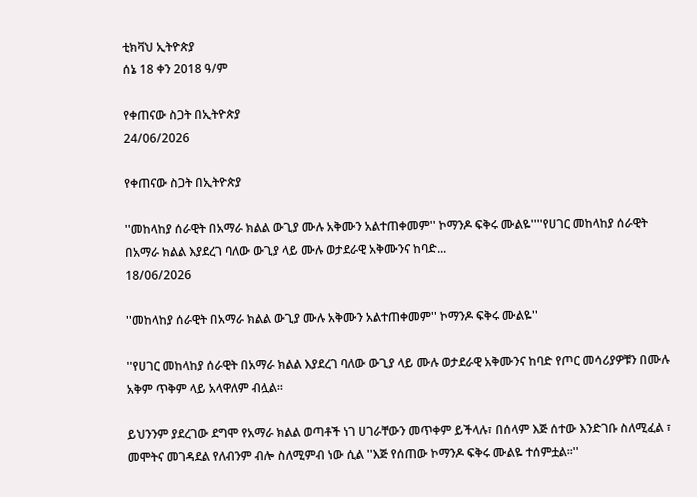ቲክቫህ ኢትዮጵያ
ሰኔ 18 ቀን 2018 ዓ/ም

የቀጠናው ስጋት በኢትዮጵያ
24/06/2026

የቀጠናው ስጋት በኢትዮጵያ

''መከላከያ ሰራዊት በአማራ ክልል ውጊያ ሙሉ አቅሙን አልተጠቀመም'' ኮማንዶ ፍቅሩ ሙልዬ''''የሀገር መከላከያ ሰራዊት በአማራ ክልል እያደረገ ባለው ውጊያ ላይ ሙሉ ወታደራዊ አቅሙንና ከባድ...
18/06/2026

''መከላከያ ሰራዊት በአማራ ክልል ውጊያ ሙሉ አቅሙን አልተጠቀመም'' ኮማንዶ ፍቅሩ ሙልዬ''

''የሀገር መከላከያ ሰራዊት በአማራ ክልል እያደረገ ባለው ውጊያ ላይ ሙሉ ወታደራዊ አቅሙንና ከባድ የጦር መሳሪያዎቹን በሙሉ አቅም ጥቅም ላይ አላዋለም ብሏል።

ይህንንም ያደረገው ደግሞ የአማራ ክልል ወጣቶች ነገ ሀገራቸውን መጥቀም ይችላሉ፣ በሰላም እጅ ሰተው እንድገቡ ስለሚፈል ፣ መሞትና መገዳደል የለብንም ብሎ ስለሚምብ ነው ሲል ''እጅ የሰጠው ኮማንዶ ፍቅሩ ሙልዬ ተሰምቷል።''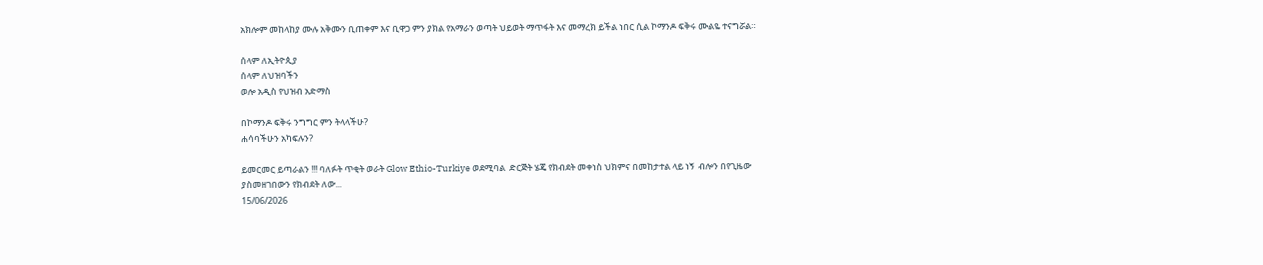አክሎም መከላከያ ሙሉ አቅሙን ቢጠቀም እና ቢዋጋ ምን ያክል የአማራን ወጣት ህይወት ማጥፋት እና መማረክ ይችል ነበር ሲል ኮማንዶ ፍቅሩ ሙልዬ ተናግሯል።

ሰላም ለኢትዮጲያ
ሰላም ለህዝባችን
ወሎ አዲስ የህዝብ አድማስ

በኮማንዶ ፍቅሩ ንግግር ምን ትላላችሁ?
ሐሳባችሁን አካፍሉን?

ይመርመር ይጣራልን !!! ባለፉት ጥቂት ወራት Glow Ethio-Turkiye ወደሚባል  ድርጅት ሄጄ የክብደት መቀነስ ህክምና በመከታተል ላይ ነኝ  ብሎን በየጊዜው ያስመዘገበውን የክብደት ለው...
15/06/2026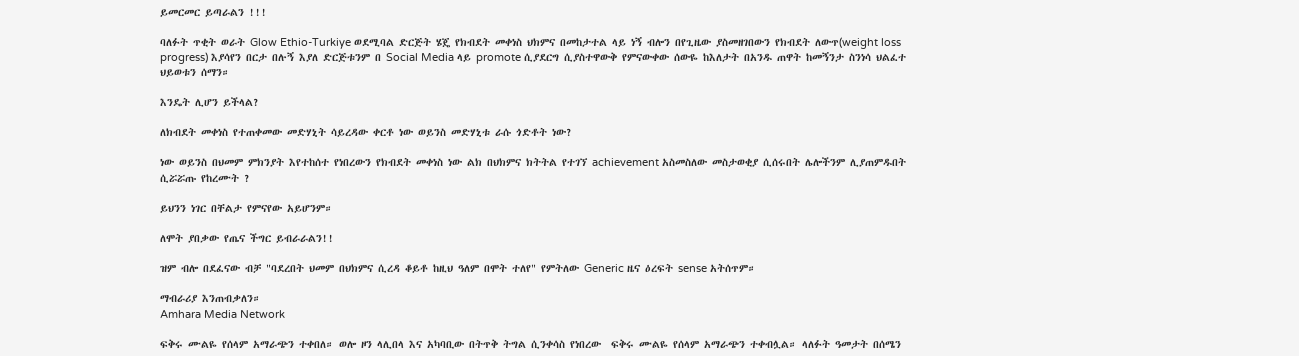ይመርመር ይጣራልን !!!

ባለፉት ጥቂት ወራት Glow Ethio-Turkiye ወደሚባል ድርጅት ሄጄ የክብደት መቀነስ ህክምና በመከታተል ላይ ነኝ ብሎን በየጊዜው ያስመዘገበውን የክብደት ለውጥ(weight loss progress) እያሳየን በርታ በሉኝ እያለ ድርጅቱንም በ Social Media ላይ promote ሲያደርግ ሲያስተዋውቅ የምናውቀው ሰውዬ ከእለታት በአንዱ ጠዋት ከመኝንታ ስንነሳ ህልፈተ ህይወቱን ሰማን።

እንዴት ሊሆን ይችላል?

ለክብደት መቀነስ የተጠቀመው መድሃኒት ሳይረዳው ቀርቶ ነው ወይንስ መድሃኒቱ ራሱ ጎድቶት ነው?

ነው ወይንስ በህመም ምክንያት እየተከሰተ የነበረውን የክብደት መቀነስ ነው ልክ በህክምና ክትትል የተገኘ achievement አስመስለው መስታወቂያ ሲሰሩበት ሌሎችንም ሊያጠምዱበት ሲሯሯጡ የከረሙት ?

ይህንን ነገር በቸልታ የምናየው አይሆንም።

ለሞት ያበቃው የጤና ችግር ይብራራልን!!

ዝም ብሎ በደፈናው ብቻ "ባደረበት ህመም በህክምና ሲረዳ ቆይቶ ከዚህ ዓለም በሞት ተለየ" የምትለው Generic ዜና ዕረፍት sense አትሰጥም።

ማብራሪያ እንጠብቃለን።
Amhara Media Network

ፍቅሩ ሙልዬ የሰላም አማራጭን ተቀበለ። ወሎ ዞን ላሊበላ እና አካባቢው በትጥቅ ትግል ሲንቀሳስ የነበረው  ፍቅሩ ሙልዬ የሰላም አማራጭን ተቀብሏል። ላለፉት ዓመታት በሰሜን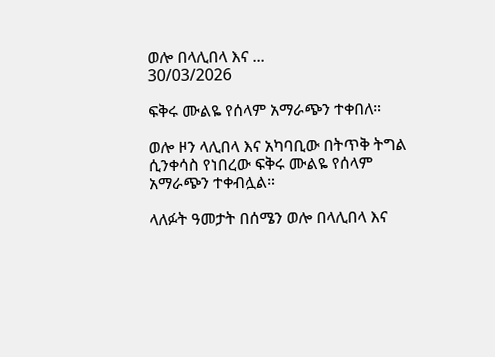ወሎ በላሊበላ እና ...
30/03/2026

ፍቅሩ ሙልዬ የሰላም አማራጭን ተቀበለ።

ወሎ ዞን ላሊበላ እና አካባቢው በትጥቅ ትግል ሲንቀሳስ የነበረው ፍቅሩ ሙልዬ የሰላም አማራጭን ተቀብሏል።

ላለፉት ዓመታት በሰሜን ወሎ በላሊበላ እና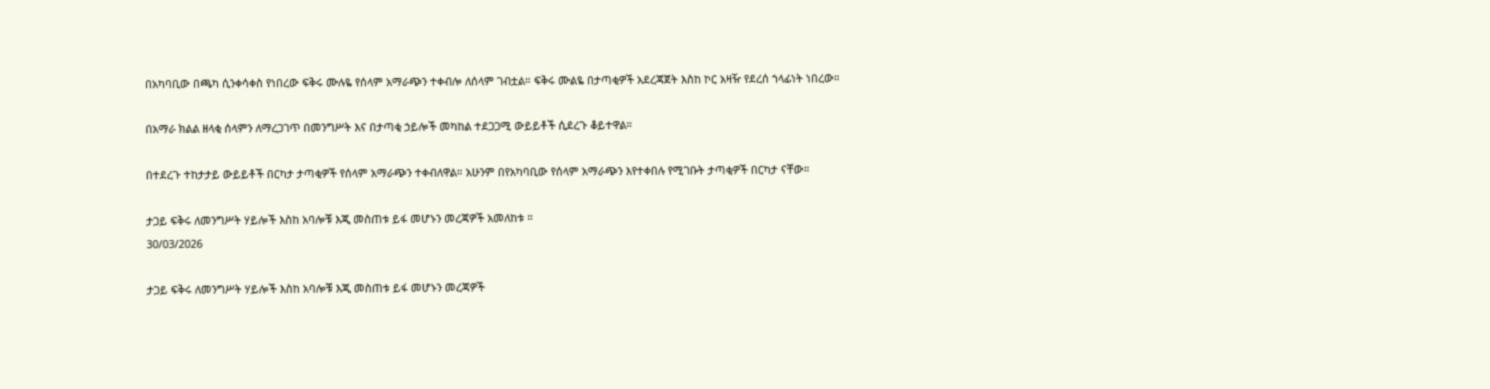በአካባቢው በጫካ ሲንቀሳቀስ የነበረው ፍቅሩ ሙሉዬ የሰላም አማራጭን ተቀብሎ ለሰላም ገብቷል። ፍቅሩ ሙልዬ በታጣቂዎች አደረጃጀት እስከ ኮር አዛዥ የደረሰ ኀላፊነት ነበረው።

በአማራ ክልል ዘላቂ ሰላምን ለማረጋገጥ በመንግሥት እና በታጣቂ ኃይሎች መካከል ተደጋጋሚ ውይይቶች ሲደረጉ ቆይተዋል።

በተደረጉ ተከታታይ ውይይቶች በርካታ ታጣቂዎች የሰላም አማራጭን ተቀብለዋል። አሁንም በየአካባቢው የሰላም አማራጭን እየተቀበሉ የሚገቡት ታጣቂዎች በርካታ ናቸው።

ታጋይ ፍቅሩ ለመንግሥት ሃይሎች እስከ አባሎቹ እጂ መስጠቱ ይፋ መሆኑን መረጃዎች አመለከቱ ።
30/03/2026

ታጋይ ፍቅሩ ለመንግሥት ሃይሎች እስከ አባሎቹ እጂ መስጠቱ ይፋ መሆኑን መረጃዎች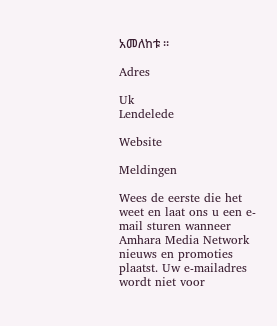አመለከቱ ።

Adres

Uk
Lendelede

Website

Meldingen

Wees de eerste die het weet en laat ons u een e-mail sturen wanneer Amhara Media Network nieuws en promoties plaatst. Uw e-mailadres wordt niet voor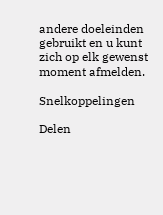andere doeleinden gebruikt en u kunt zich op elk gewenst moment afmelden.

Snelkoppelingen

Delen